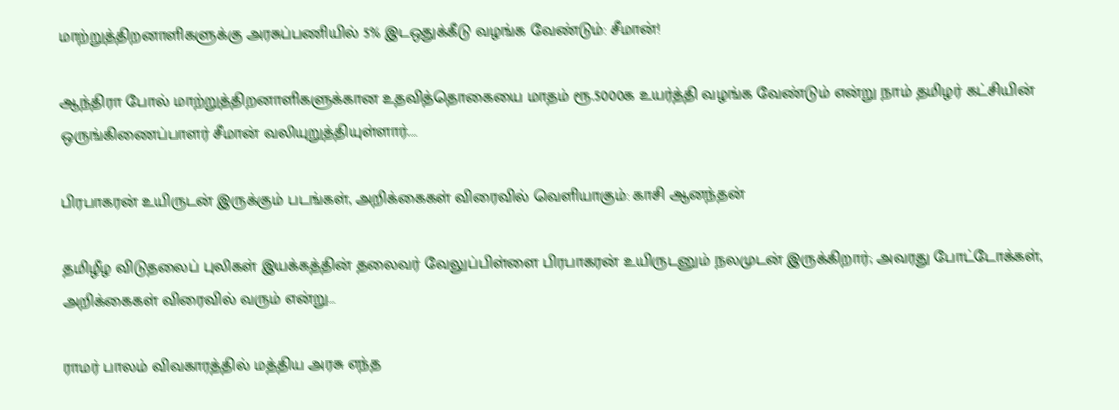மாற்றுத்திறனாளிகளுக்கு அரசுப்பணியில் 5% இடஒதுக்கீடு வழங்க வேண்டும்: சீமான்!

ஆந்திரா போல் மாற்றுத்திறனாளிகளுக்கான உதவித்தொகையை மாதம் ரூ.5000க உயர்த்தி வழங்க வேண்டும் என்று நாம் தமிழர் கட்சியின் ஒருங்கிணைப்பாளர் சீமான் வலியுறுத்தியுள்ளார்.…

பிரபாகரன் உயிருடன் இருக்கும் படங்கள், அறிக்கைகள் விரைவில் வெளியாகும்: காசி ஆனந்தன்

தமிழீழ விடுதலைப் புலிகள் இயக்கத்தின் தலைவர் வேலுப்பிள்ளை பிரபாகரன் உயிருடனும் நலமுடன் இருக்கிறார்; அவரது போட்டோக்கள், அறிக்கைகள் விரைவில் வரும் என்று…

ராமர் பாலம் விவகாரத்தில் மத்திய அரசு எந்த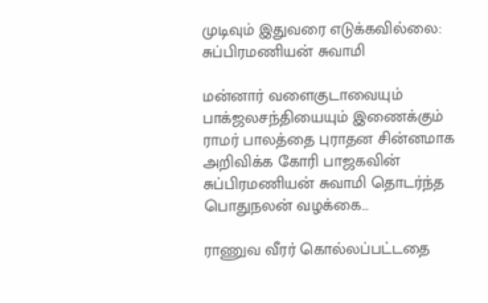முடிவும் இதுவரை எடுக்கவில்லை: சுப்பிரமணியன் சுவாமி

மன்னார் வளைகுடாவையும் பாக்ஜலசந்தியையும் இணைக்கும் ராமர் பாலத்தை புராதன சின்னமாக அறிவிக்க கோரி பாஜகவின் சுப்பிரமணியன் சுவாமி தொடர்ந்த பொதுநலன் வழக்கை…

ராணுவ வீரர் கொல்லப்பட்டதை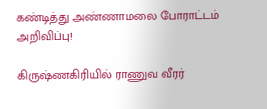கண்டித்து அண்ணாமலை போராட்டம் அறிவிப்பு!

கிருஷ்ணகிரியில் ராணுவ வீரர்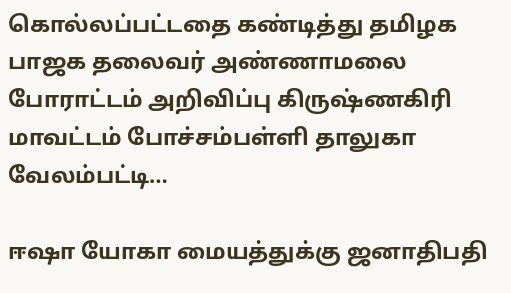கொல்லப்பட்டதை கண்டித்து தமிழக பாஜக தலைவர் அண்ணாமலை போராட்டம் அறிவிப்பு கிருஷ்ணகிரி மாவட்டம் போச்சம்பள்ளி தாலுகா வேலம்பட்டி…

ஈஷா யோகா மையத்துக்கு ஜனாதிபதி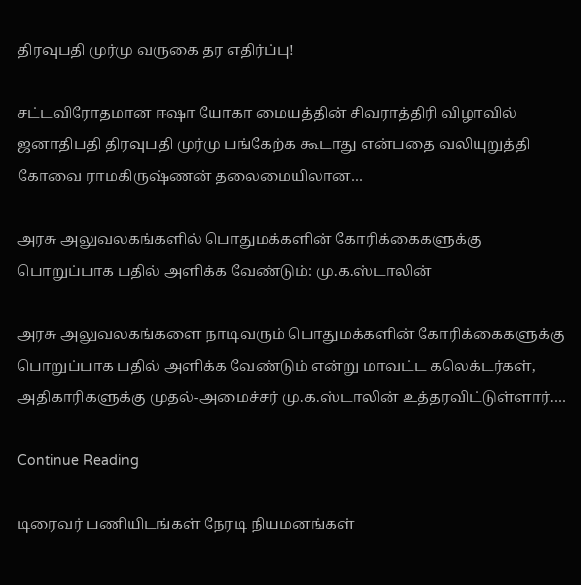திரவுபதி முர்மு வருகை தர எதிர்ப்பு!

சட்டவிரோதமான ஈஷா யோகா மையத்தின் சிவராத்திரி விழாவில் ஜனாதிபதி திரவுபதி முர்மு பங்கேற்க கூடாது என்பதை வலியுறுத்தி கோவை ராமகிருஷ்ணன் தலைமையிலான…

அரசு அலுவலகங்களில் பொதுமக்களின் கோரிக்கைகளுக்கு பொறுப்பாக பதில் அளிக்க வேண்டும்: மு.க.ஸ்டாலின்

அரசு அலுவலகங்களை நாடிவரும் பொதுமக்களின் கோரிக்கைகளுக்கு பொறுப்பாக பதில் அளிக்க வேண்டும் என்று மாவட்ட கலெக்டர்கள், அதிகாரிகளுக்கு முதல்-அமைச்சர் மு.க.ஸ்டாலின் உத்தரவிட்டுள்ளார்.…

Continue Reading

டிரைவர் பணியிடங்கள் நேரடி நியமனங்கள்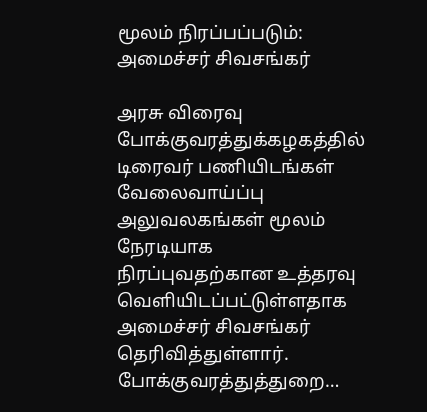மூலம் நிரப்பப்படும்: அமைச்சர் சிவசங்கர்

அரசு விரைவு போக்குவரத்துக்கழகத்தில் டிரைவர் பணியிடங்கள் வேலைவாய்ப்பு அலுவலகங்கள் மூலம் நேரடியாக நிரப்புவதற்கான உத்தரவு வெளியிடப்பட்டுள்ளதாக அமைச்சர் சிவசங்கர் தெரிவித்துள்ளார். போக்குவரத்துத்துறை…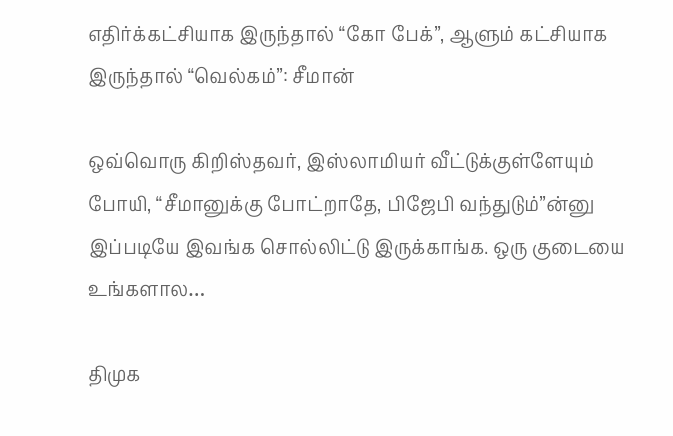எதிர்க்கட்சியாக இருந்தால் “கோ பேக்”, ஆளும் கட்சியாக இருந்தால் “வெல்கம்”: சீமான்

ஒவ்வொரு கிறிஸ்தவர், இஸ்லாமியர் வீட்டுக்குள்ளேயும் போயி, “சீமானுக்கு போட்றாதே, பிஜேபி வந்துடும்”ன்னு இப்படியே இவங்க சொல்லிட்டு இருக்காங்க. ஒரு குடையை உங்களால…

திமுக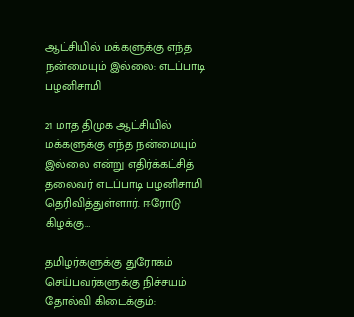ஆட்சியில் மக்களுக்கு எந்த நன்மையும் இல்லை: எடப்பாடி பழனிசாமி

21 மாத திமுக ஆட்சியில் மக்களுக்கு எந்த நன்மையும் இல்லை என்று எதிர்க்கட்சித் தலைவர் எடப்பாடி பழனிசாமி தெரிவித்துள்ளார். ஈரோடு கிழக்கு…

தமிழர்களுக்கு துரோகம் செய்பவர்களுக்கு நிச்சயம் தோல்வி கிடைக்கும்: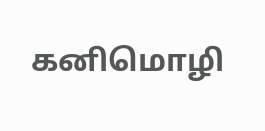கனிமொழி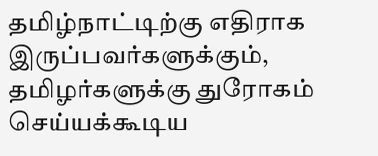தமிழ்நாட்டிற்கு எதிராக இருப்பவர்களுக்கும், தமிழர்களுக்கு துரோகம் செய்யக்கூடிய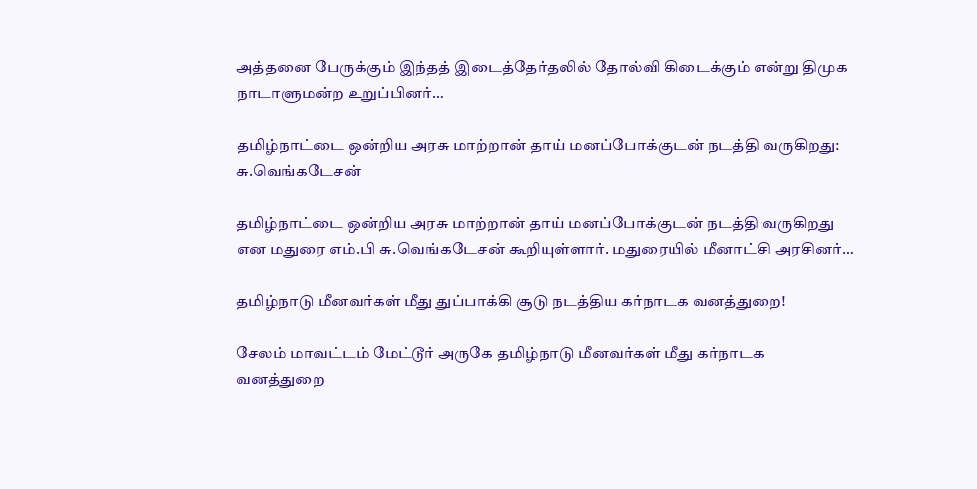அத்தனை பேருக்கும் இந்தத் இடைத்தேர்தலில் தோல்வி கிடைக்கும் என்று திமுக நாடாளுமன்ற உறுப்பினர்…

தமிழ்நாட்டை ஒன்றிய அரசு மாற்றான் தாய் மனப்போக்குடன் நடத்தி வருகிறது: சு.வெங்கடேசன்

தமிழ்நாட்டை ஒன்றிய அரசு மாற்றான் தாய் மனப்போக்குடன் நடத்தி வருகிறது என மதுரை எம்.பி சு.வெங்கடேசன் கூறியுள்ளார். மதுரையில் மீனாட்சி அரசினர்…

தமிழ்நாடு மீனவர்கள் மீது துப்பாக்கி சூடு நடத்திய கர்நாடக வனத்துறை!

சேலம் மாவட்டம் மேட்டூர் அருகே தமிழ்நாடு மீனவர்கள் மீது கர்நாடக வனத்துறை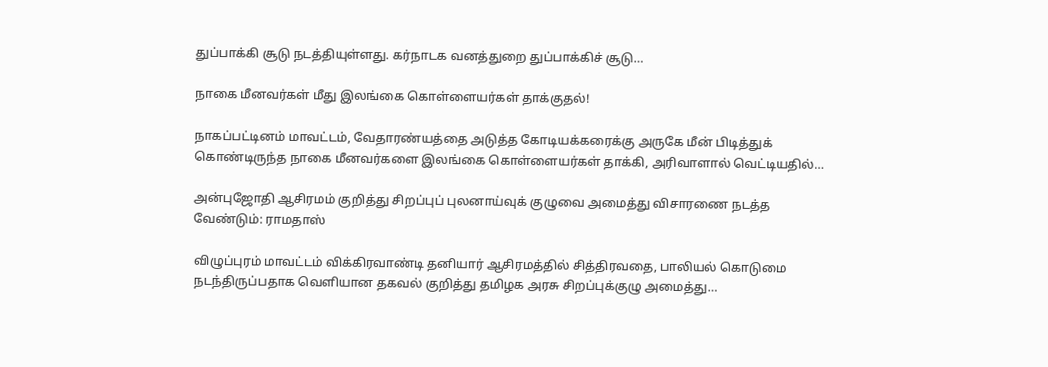துப்பாக்கி சூடு நடத்தியுள்ளது. கர்நாடக வனத்துறை துப்பாக்கிச் சூடு…

நாகை மீனவர்கள் மீது இலங்கை கொள்ளையர்கள் தாக்குதல்!

நாகப்பட்டினம் மாவட்டம், வேதாரண்யத்தை அடுத்த கோடியக்கரைக்கு அருகே மீன் பிடித்துக் கொண்டிருந்த நாகை மீனவர்களை இலங்கை கொள்ளையர்கள் தாக்கி, அரிவாளால் வெட்டியதில்…

அன்புஜோதி ஆசிரமம் குறித்து சிறப்புப் புலனாய்வுக் குழுவை அமைத்து விசாரணை நடத்த வேண்டும்: ராமதாஸ்

விழுப்புரம் மாவட்டம் விக்கிரவாண்டி தனியார் ஆசிரமத்தில் சித்திரவதை, பாலியல் கொடுமை நடந்திருப்பதாக வெளியான தகவல் குறித்து தமிழக அரசு சிறப்புக்குழு அமைத்து…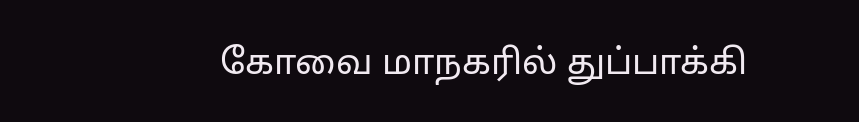கோவை மாநகரில் துப்பாக்கி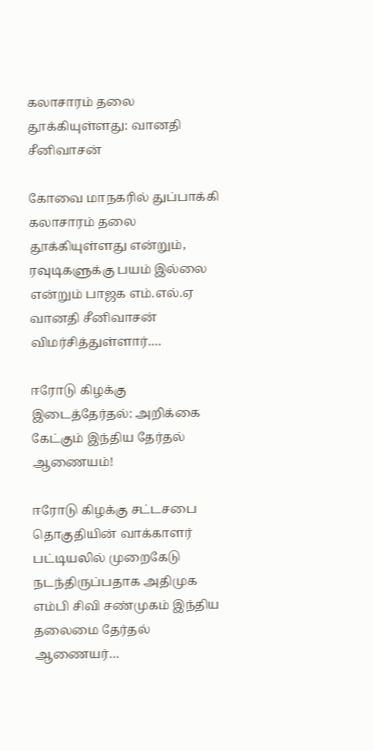கலாசாரம் தலை தூக்கியுள்ளது: வானதி சீனிவாசன்

கோவை மாநகரில் துப்பாக்கி கலாசாரம் தலை தூக்கியுள்ளது என்றும், ரவுடிகளுக்கு பயம் இல்லை என்றும் பாஜக எம்.எல்.ஏ வானதி சீனிவாசன் விமர்சித்துள்ளார்.…

ஈரோடு கிழக்கு இடைத்தேர்தல்: அறிக்கை கேட்கும் இந்திய தேர்தல் ஆணையம்!

ஈரோடு கிழக்கு சட்டசபை தொகுதியின் வாக்காளர் பட்டியலில் முறைகேடு நடந்திருப்பதாக அதிமுக எம்பி சிவி சண்முகம் இந்திய தலைமை தேர்தல் ஆணையர்…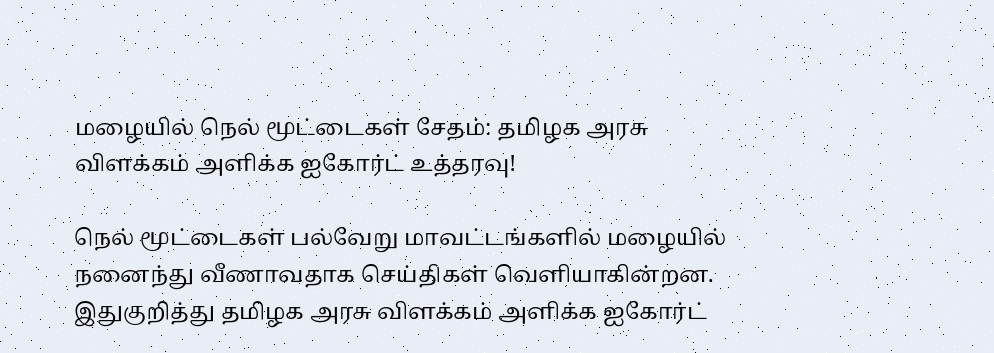மழையில் நெல் மூட்டைகள் சேதம்: தமிழக அரசு விளக்கம் அளிக்க ஐகோர்ட் உத்தரவு!

நெல் மூட்டைகள் பல்வேறு மாவட்டங்களில் மழையில் நனைந்து வீணாவதாக செய்திகள் வெளியாகின்றன. இதுகுறித்து தமிழக அரசு விளக்கம் அளிக்க ஐகோர்ட்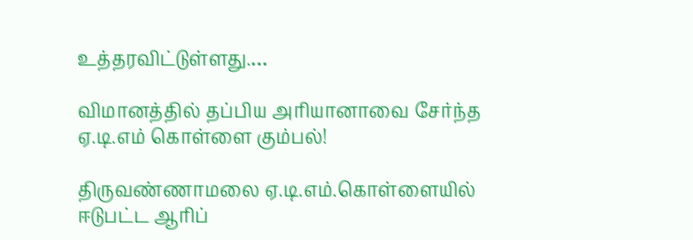உத்தரவிட்டுள்ளது.…

விமானத்தில் தப்பிய அரியானாவை சேர்ந்த ஏ.டி.எம் கொள்ளை கும்பல்!

திருவண்ணாமலை ஏ.டி.எம்.கொள்ளையில் ஈடுபட்ட ஆரிப்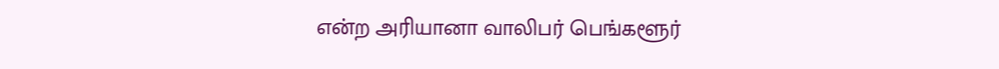என்ற அரியானா வாலிபர் பெங்களூர்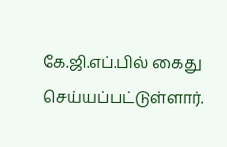கே.ஜி.எப்.பில் கைது செய்யப்பட்டுள்ளார்.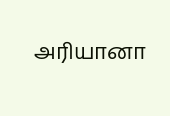அரியானா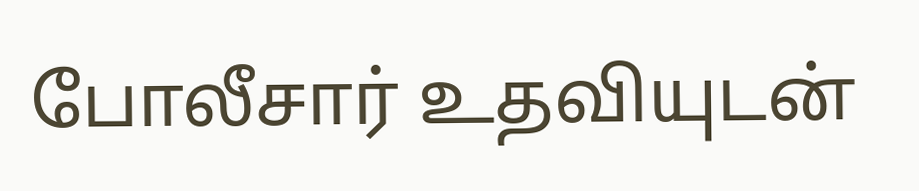போலீசார் உதவியுடன்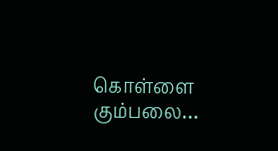கொள்ளை கும்பலை…